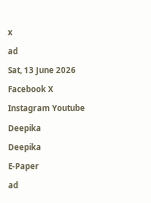x
ad
Sat, 13 June 2026
Facebook X Instagram Youtube
Deepika
Deepika
E-Paper
ad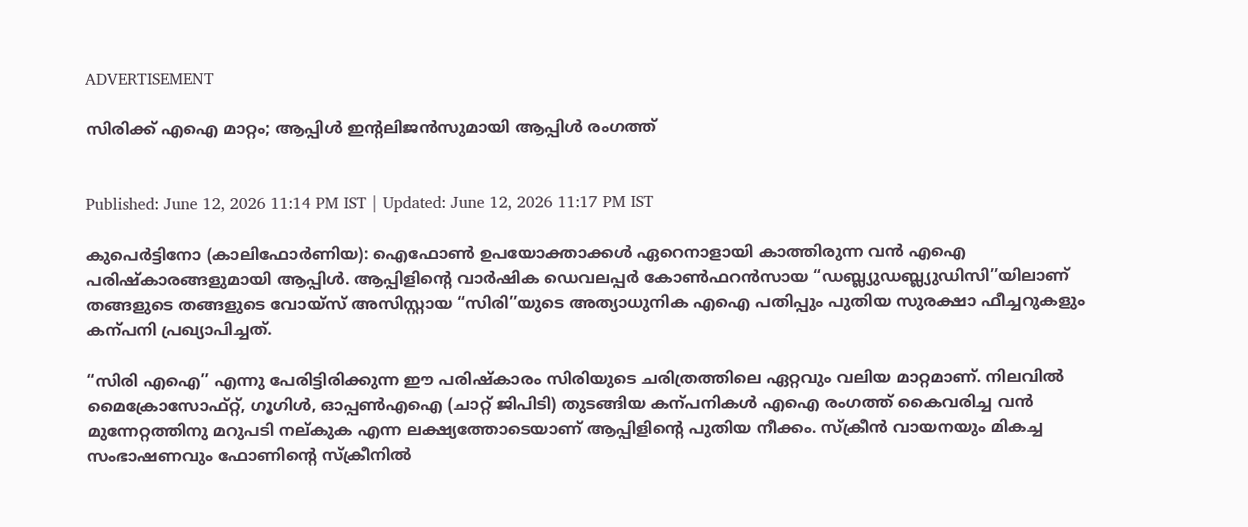ADVERTISEMENT

സിരിക്ക് എഐ മാറ്റം; ആപ്പിൾ ഇന്‍റലിജൻസുമായി ആപ്പിൾ രംഗത്ത്


Published: June 12, 2026 11:14 PM IST | Updated: June 12, 2026 11:17 PM IST

കുപെർട്ടിനോ (കാലിഫോർണിയ): ഐഫോൺ ഉപയോക്താക്കൾ ഏറെനാളായി കാത്തിരുന്ന വൻ എഐ പരിഷ്കാരങ്ങളുമായി ആപ്പിൾ. ആപ്പിളിന്‍റെ വാർഷിക ഡെവലപ്പർ കോൺഫറൻസായ “ഡബ്ല്യുഡബ്ല്യുഡിസി’’യിലാണ് തങ്ങളുടെ തങ്ങളുടെ വോയ്സ് അസിസ്റ്റായ “സിരി’’യുടെ അത്യാധുനിക എഐ പതിപ്പും പുതിയ സുരക്ഷാ ഫീച്ചറുകളും കന്പനി പ്രഖ്യാപിച്ചത്.

“സിരി എഐ’’ എന്നു പേരിട്ടിരിക്കുന്ന ഈ പരിഷ്കാരം സിരിയുടെ ചരിത്രത്തിലെ ഏറ്റവും വലിയ മാറ്റമാണ്. നിലവിൽ മൈക്രോസോഫ്റ്റ്, ഗൂഗിൾ, ഓപ്പൺഎഐ (ചാറ്റ് ജിപിടി) തുടങ്ങിയ കന്പനികൾ എഐ രംഗത്ത് കൈവരിച്ച വൻ മുന്നേറ്റത്തിനു മറുപടി നല്കുക എന്ന ലക്ഷ്യത്തോടെയാണ് ആപ്പിളിന്‍റെ പുതിയ നീക്കം. സ്ക്രീൻ വായനയും മികച്ച സംഭാഷണവും ഫോണിന്‍റെ സ്ക്രീനിൽ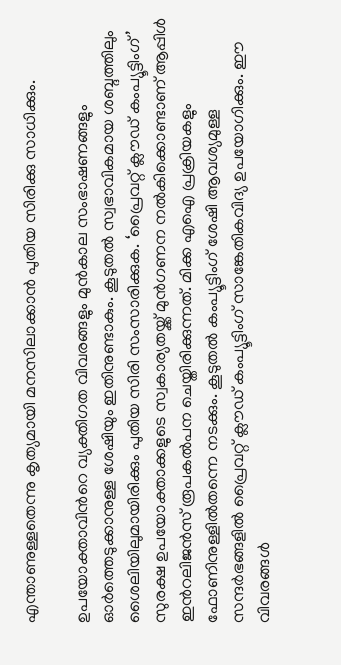എന്താണുള്ളതെന്നു കൃത്യമായി മനസിലാക്കാൻ പുതിയ സിരിക്കു സാധിക്കും.

ഉപയോക്താവിന്‍റെ വ്യക്തിഗത വിവരങ്ങളും മുൻകാല സംഭാഷണങ്ങളും ഓർത്തെടുക്കാനുള്ള ശേഷിയും ഇതിനുണ്ടാകും. കൂടുതൽ സ്വഭാവികമായ ശബ്ദത്തിലും ശൈലിയിലുമായിരിക്കും പുതിയ സിരി സംസാരിക്കുക. ‘പ്രൈവറ്റ് ക്ലൗഡ് കംപ്യൂട്ടിംഗ് ’ സുരക്ഷ ഉപയോക്താക്കളുടെ സ്വകാര്യതയ്ക്ക് മുൻഗണന നൽകിക്കൊണ്ടാണ് ആപ്പിൾ ഇന്‍റലിജൻസ് രൂപകൽപന ചെയ്തിരിക്കുന്നത്. മിക്ക എഐ പ്രക്രിയകളും ഫോണിനുള്ളിൽതന്നെ നടക്കും. കൂടുതൽ കംപ്യൂട്ടിംഗ് ശേഷി ആവശ്യമുള്ള സന്ദർഭങ്ങളിൽ പ്രൈവറ്റ് ക്ലൗഡ് കംപ്യൂട്ടിംഗ് സാങ്കേതികവിദ്യ ഉപയോഗിക്കും. ഈ വിവരങ്ങൾ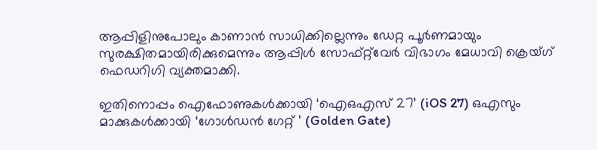ആപ്പിളിനുപോലും കാണാൻ സാധിക്കില്ലെന്നും ഡേറ്റ പൂർണമായും സുരക്ഷിതമായിരിക്കുമെന്നും ആപ്പിൾ സോഫ്റ്റ്‌വേർ വിഭാഗം മേധാവി ക്രെയ്ഗ് ഫെഡറിഗി വ്യക്തമാക്കി.

ഇതിനൊപ്പം ഐഫോണുകൾക്കായി ‘ഐഒഎസ് 27’ (iOS 27) ഒഎസും മാക്കുകൾക്കായി ‘ഗോൾഡൻ ഗേറ്റ് ’ (Golden Gate)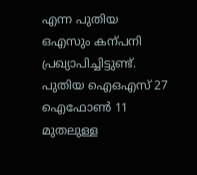എന്ന പുതിയ ഒഎസും കന്പനി പ്രഖ്യാപിച്ചിട്ടുണ്ട്. പുതിയ ഐഒഎസ് 27 ഐഫോൺ 11 മുതലുള്ള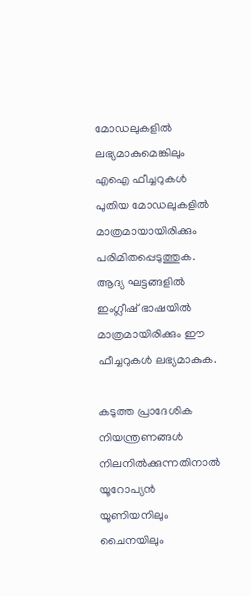മോഡലുകളിൽ ലഭ്യമാകുമെങ്കിലും എഐ ഫീച്ചറുകൾ പുതിയ മോഡലുകളിൽ മാത്രമായായിരിക്കും പരിമിതപ്പെടുത്തുക. ആദ്യ ഘട്ടങ്ങളിൽ ഇംഗ്ലീഷ് ഭാഷയിൽ മാത്രമായിരിക്കും ഈ ഫീച്ചറുകൾ ലഭ്യമാകുക.

കടുത്ത പ്രാദേശിക നിയന്ത്രണങ്ങൾ നിലനിൽക്കുന്നതിനാൽ യൂറോപ്യൻ യൂണിയനിലും ചൈനയിലും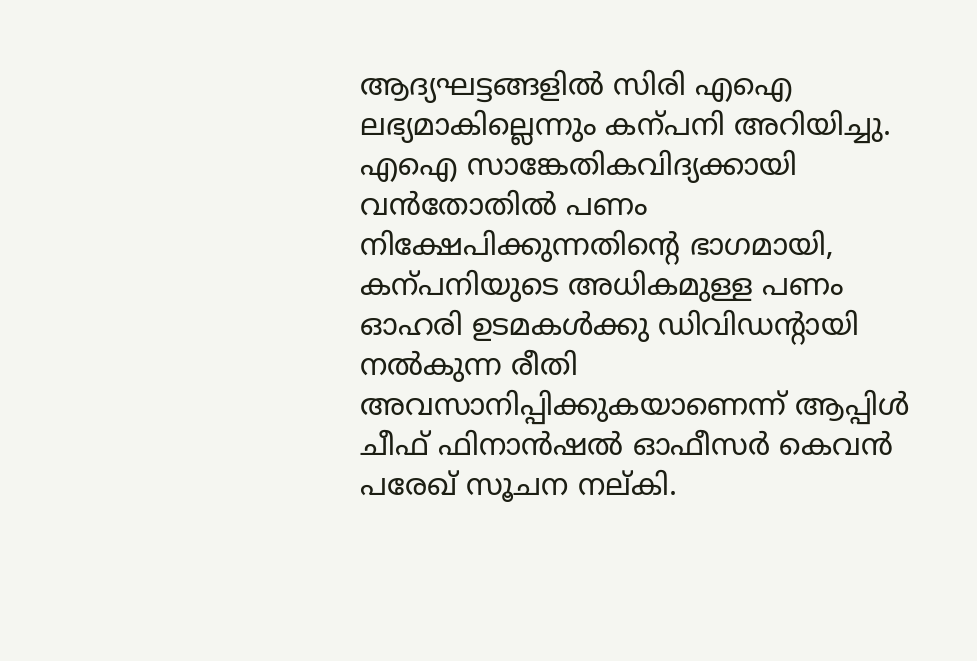ആദ്യഘട്ടങ്ങളിൽ സിരി എഐ ലഭ്യമാകില്ലെന്നും കന്പനി അറിയിച്ചു. എഐ സാങ്കേതികവിദ്യക്കായി വൻതോതിൽ പണം നിക്ഷേപിക്കുന്നതിന്‍റെ ഭാഗമായി, കന്പനിയുടെ അധികമുള്ള പണം ഓഹരി ഉടമകൾക്കു ഡിവിഡന്‍റായി നൽകുന്ന രീതി അവസാനിപ്പിക്കുകയാണെന്ന് ആപ്പിൾ ചീഫ് ഫിനാൻഷൽ ഓഫീസർ കെവൻ പരേഖ് സൂചന നല്കി.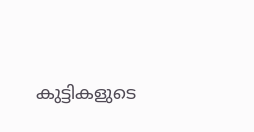കുട്ടികളുടെ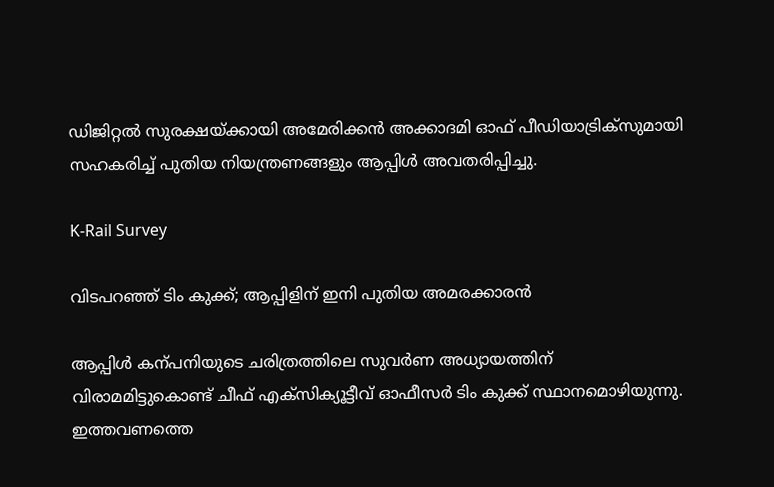ഡിജിറ്റൽ സുരക്ഷയ്ക്കായി അമേരിക്കൻ അക്കാദമി ഓഫ് പീഡിയാട്രിക്സുമായി സഹകരിച്ച് പുതിയ നിയന്ത്രണങ്ങളും ആപ്പിൾ അവതരിപ്പിച്ചു.

K-Rail Survey

വിടപറഞ്ഞ് ടിം കുക്ക്; ആപ്പിളിന് ഇനി പുതിയ അമരക്കാരൻ

ആപ്പിൾ കന്പനിയുടെ ചരിത്രത്തിലെ സുവർണ അധ്യായത്തിന് വിരാമമിട്ടുകൊണ്ട് ചീഫ് എക്സിക്യൂട്ടീവ് ഓഫീസർ ടിം കുക്ക് സ്ഥാനമൊഴിയുന്നു. ഇത്തവണത്തെ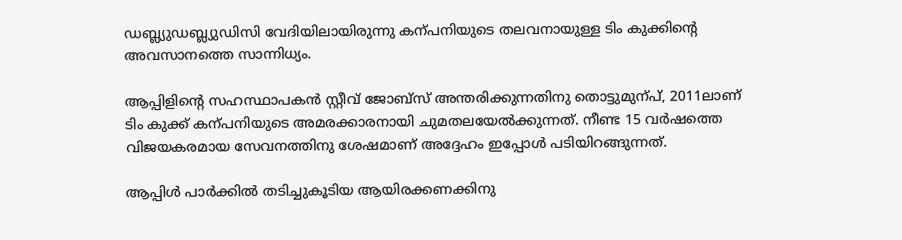ഡബ്ല്യുഡബ്ല്യുഡിസി വേദിയിലായിരുന്നു കന്പനിയുടെ തലവനായുള്ള ടിം കുക്കിന്‍റെ അവസാനത്തെ സാന്നിധ്യം.

ആപ്പിളിന്‍റെ സഹസ്ഥാപകൻ സ്റ്റീവ് ജോബ്സ് അന്തരിക്കുന്നതിനു തൊട്ടുമുന്പ്, 2011ലാണ് ടിം കുക്ക് കന്പനിയുടെ അമരക്കാരനായി ചുമതലയേൽക്കുന്നത്. നീണ്ട 15 വർഷത്തെ വിജയകരമായ സേവനത്തിനു ശേഷമാണ് അദ്ദേഹം ഇപ്പോൾ പടിയിറങ്ങുന്നത്.

ആപ്പിൾ പാർക്കിൽ തടിച്ചുകൂടിയ ആയിരക്കണക്കിനു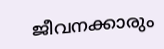ജീവനക്കാരും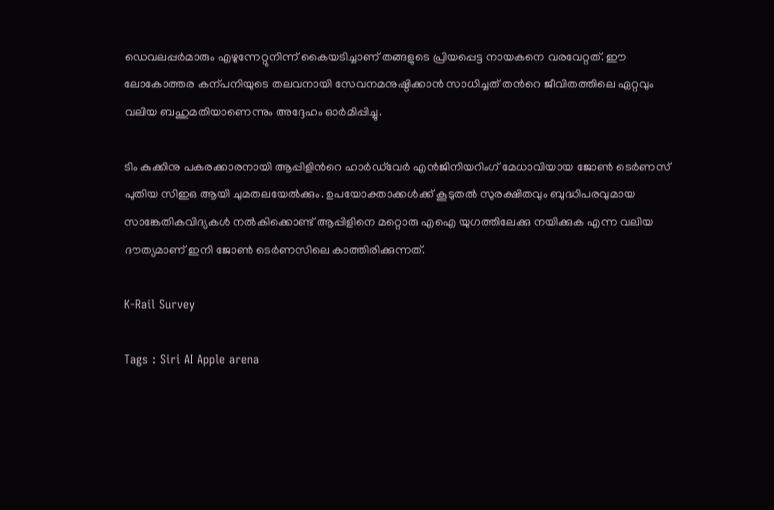ഡെവലപ്പർമാരും എഴുന്നേറ്റുനിന്ന് കൈയടിച്ചാണ് തങ്ങളുടെ പ്രിയപ്പെട്ട നായകനെ വരവേറ്റത്. ഈ ലോകോത്തര കന്പനിയുടെ തലവനായി സേവനമനുഷ്ഠിക്കാൻ സാധിച്ചത് തന്‍റെ ജീവിതത്തിലെ ഏറ്റവും വലിയ ബഹുമതിയാണെന്നും അദ്ദേഹം ഓർമിപ്പിച്ചു.

ടിം കുക്കിനു പകരക്കാരനായി ആപ്പിളിന്‍റെ ഹാർഡ്‌വേർ എൻജിനിയറിംഗ് മേധാവിയായ ജോൺ ടെർണസ് പുതിയ സിഇഒ ആയി ചുമതലയേൽക്കും. ഉപയോക്താക്കൾക്ക് കൂടുതൽ സുരക്ഷിതവും ബുദ്ധിപരവുമായ സാങ്കേതികവിദ്യകൾ നൽകിക്കൊണ്ട് ആപ്പിളിനെ മറ്റൊരു എഐ യുഗത്തിലേക്കു നയിക്കുക എന്ന വലിയ ദൗത്യമാണ് ഇനി ജോൺ ടെർണസിലെ കാത്തിരിക്കുന്നത്.

K-Rail Survey

Tags : Siri AI Apple arena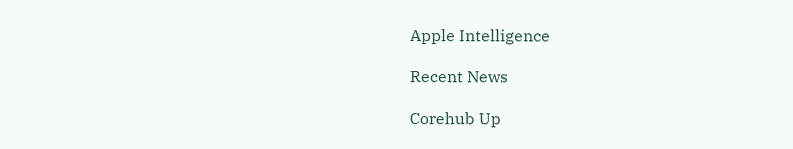Apple Intelligence

Recent News

Corehub Up